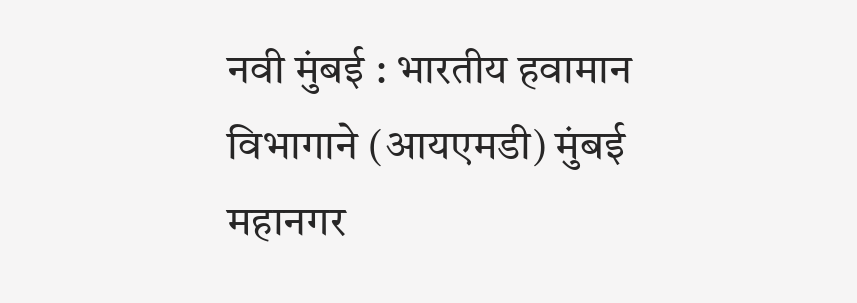नवी मुंबई : भारतीय हवामान विभागाने (आयएमडी) मुंबई महानगर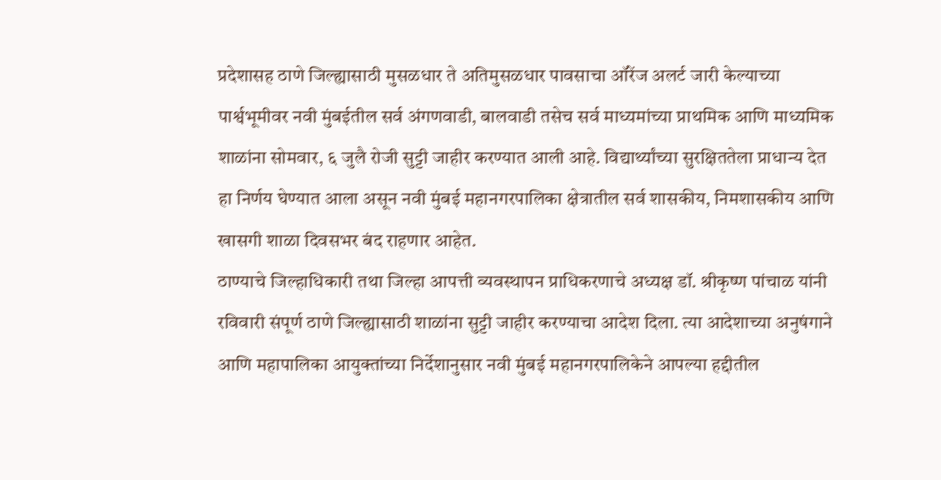प्रदेशासह ठाणे जिल्ह्यासाठी मुसळधार ते अतिमुसळधार पावसाचा ऑरेंज अलर्ट जारी केल्याच्या पार्श्वभूमीवर नवी मुंबईतील सर्व अंगणवाडी, बालवाडी तसेच सर्व माध्यमांच्या प्राथमिक आणि माध्यमिक शाळांना सोमवार, ६ जुलै रोजी सुट्टी जाहीर करण्यात आली आहे. विद्यार्थ्यांच्या सुरक्षिततेला प्राधान्य देत हा निर्णय घेण्यात आला असून नवी मुंबई महानगरपालिका क्षेत्रातील सर्व शासकीय, निमशासकीय आणि खासगी शाळा दिवसभर बंद राहणार आहेत.
ठाण्याचे जिल्हाधिकारी तथा जिल्हा आपत्ती व्यवस्थापन प्राधिकरणाचे अध्यक्ष डॉ. श्रीकृष्ण पांचाळ यांनी रविवारी संपूर्ण ठाणे जिल्ह्यासाठी शाळांना सुट्टी जाहीर करण्याचा आदेश दिला. त्या आदेशाच्या अनुषंगाने आणि महापालिका आयुक्तांच्या निर्देशानुसार नवी मुंबई महानगरपालिकेने आपल्या हद्दीतील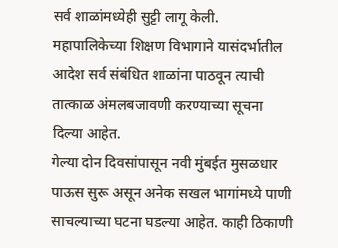सर्व शाळांमध्येही सुट्टी लागू केली. महापालिकेच्या शिक्षण विभागाने यासंदर्भातील आदेश सर्व संबंधित शाळांना पाठवून त्याची तात्काळ अंमलबजावणी करण्याच्या सूचना दिल्या आहेत.
गेल्या दोन दिवसांपासून नवी मुंबईत मुसळधार पाऊस सुरू असून अनेक सखल भागांमध्ये पाणी साचल्याच्या घटना घडल्या आहेत. काही ठिकाणी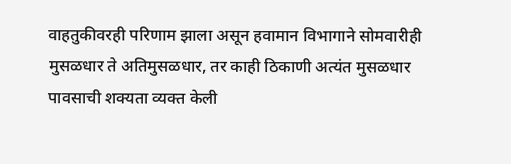वाहतुकीवरही परिणाम झाला असून हवामान विभागाने सोमवारीही मुसळधार ते अतिमुसळधार, तर काही ठिकाणी अत्यंत मुसळधार पावसाची शक्यता व्यक्त केली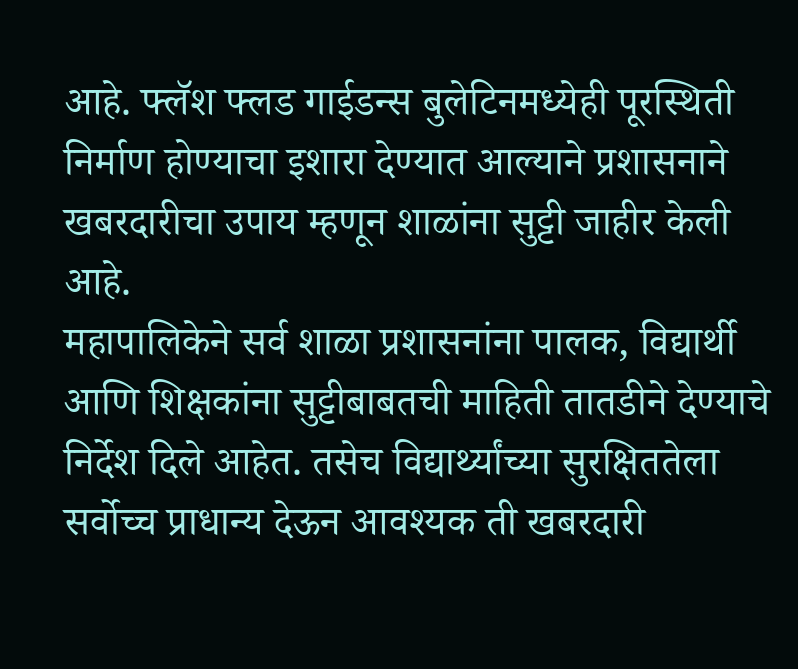आहे. फ्लॅश फ्लड गाईडन्स बुलेटिनमध्येही पूरस्थिती निर्माण होण्याचा इशारा देण्यात आल्याने प्रशासनाने खबरदारीचा उपाय म्हणून शाळांना सुट्टी जाहीर केली आहे.
महापालिकेने सर्व शाळा प्रशासनांना पालक, विद्यार्थी आणि शिक्षकांना सुट्टीबाबतची माहिती तातडीने देण्याचे निर्देश दिले आहेत. तसेच विद्यार्थ्यांच्या सुरक्षिततेला सर्वोच्च प्राधान्य देऊन आवश्यक ती खबरदारी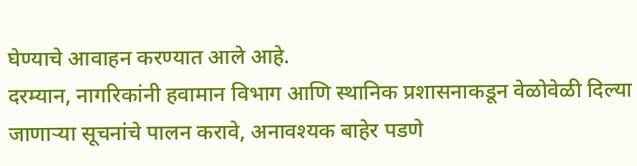घेण्याचे आवाहन करण्यात आले आहे.
दरम्यान, नागरिकांनी हवामान विभाग आणि स्थानिक प्रशासनाकडून वेळोवेळी दिल्या जाणाऱ्या सूचनांचे पालन करावे, अनावश्यक बाहेर पडणे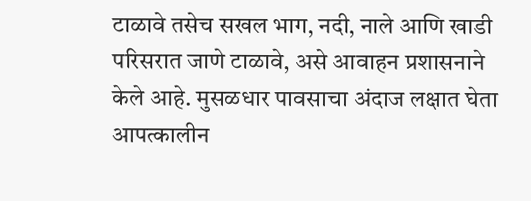टाळावे तसेच सखल भाग, नदी, नाले आणि खाडी परिसरात जाणे टाळावे, असे आवाहन प्रशासनाने केले आहे. मुसळधार पावसाचा अंदाज लक्षात घेता आपत्कालीन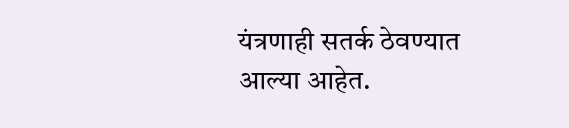यंत्रणाही सतर्क ठेवण्यात आल्या आहेत.